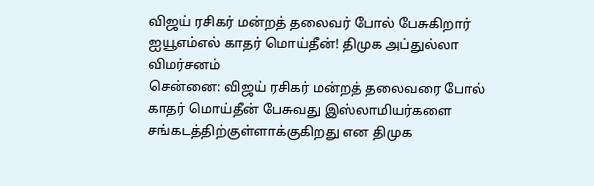விஜய் ரசிகர் மன்றத் தலைவர் போல் பேசுகிறார் ஐயூஎம்எல் காதர் மொய்தீன்! திமுக அப்துல்லா விமர்சனம்
சென்னை: விஜய் ரசிகர் மன்றத் தலைவரை போல் காதர் மொய்தீன் பேசுவது இஸ்லாமியர்களை சங்கடத்திற்குள்ளாக்குகிறது என திமுக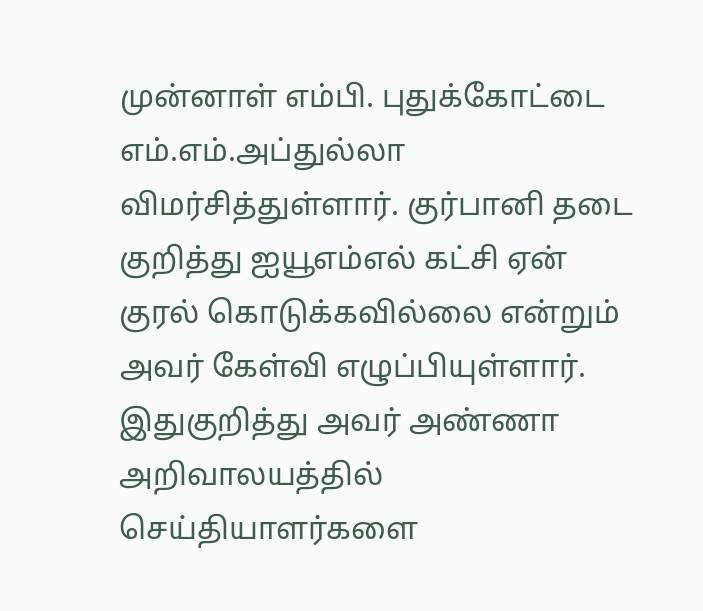முன்னாள் எம்பி. புதுக்கோட்டை எம்.எம்.அப்துல்லா விமர்சித்துள்ளார். குர்பானி தடை குறித்து ஐயூஎம்எல் கட்சி ஏன் குரல் கொடுக்கவில்லை என்றும் அவர் கேள்வி எழுப்பியுள்ளார்.
இதுகுறித்து அவர் அண்ணா அறிவாலயத்தில் செய்தியாளர்களை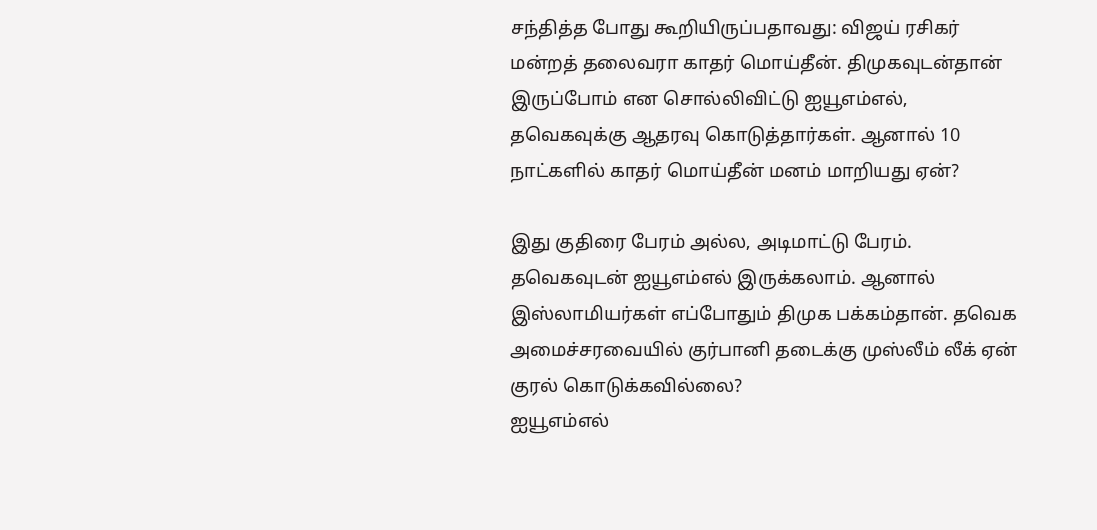சந்தித்த போது கூறியிருப்பதாவது: விஜய் ரசிகர் மன்றத் தலைவரா காதர் மொய்தீன். திமுகவுடன்தான் இருப்போம் என சொல்லிவிட்டு ஐயூஎம்எல், தவெகவுக்கு ஆதரவு கொடுத்தார்கள். ஆனால் 10 நாட்களில் காதர் மொய்தீன் மனம் மாறியது ஏன்?

இது குதிரை பேரம் அல்ல, அடிமாட்டு பேரம். தவெகவுடன் ஐயூஎம்எல் இருக்கலாம். ஆனால் இஸ்லாமியர்கள் எப்போதும் திமுக பக்கம்தான். தவெக அமைச்சரவையில் குர்பானி தடைக்கு முஸ்லீம் லீக் ஏன் குரல் கொடுக்கவில்லை?
ஐயூஎம்எல்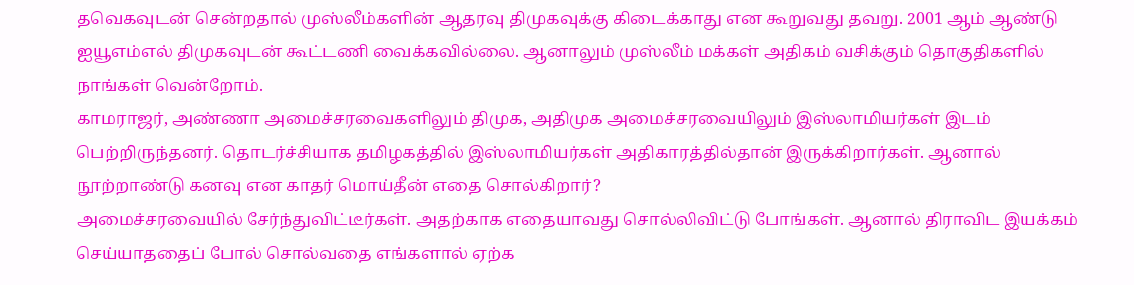தவெகவுடன் சென்றதால் முஸ்லீம்களின் ஆதரவு திமுகவுக்கு கிடைக்காது என கூறுவது தவறு. 2001 ஆம் ஆண்டு ஐயூஎம்எல் திமுகவுடன் கூட்டணி வைக்கவில்லை. ஆனாலும் முஸ்லீம் மக்கள் அதிகம் வசிக்கும் தொகுதிகளில் நாங்கள் வென்றோம்.
காமராஜர், அண்ணா அமைச்சரவைகளிலும் திமுக, அதிமுக அமைச்சரவையிலும் இஸ்லாமியர்கள் இடம் பெற்றிருந்தனர். தொடர்ச்சியாக தமிழகத்தில் இஸ்லாமியர்கள் அதிகாரத்தில்தான் இருக்கிறார்கள். ஆனால் நூற்றாண்டு கனவு என காதர் மொய்தீன் எதை சொல்கிறார்?
அமைச்சரவையில் சேர்ந்துவிட்டீர்கள். அதற்காக எதையாவது சொல்லிவிட்டு போங்கள். ஆனால் திராவிட இயக்கம் செய்யாததைப் போல் சொல்வதை எங்களால் ஏற்க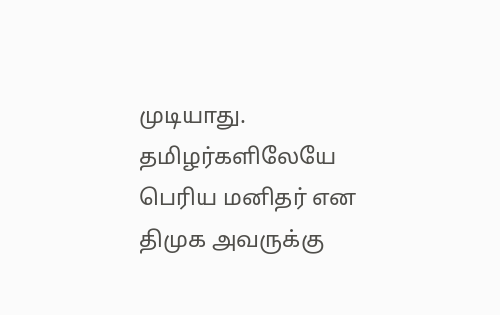முடியாது. தமிழர்களிலேயே பெரிய மனிதர் என திமுக அவருக்கு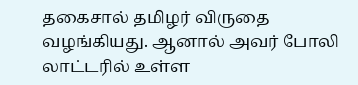தகைசால் தமிழர் விருதை வழங்கியது. ஆனால் அவர் போலி லாட்டரில் உள்ள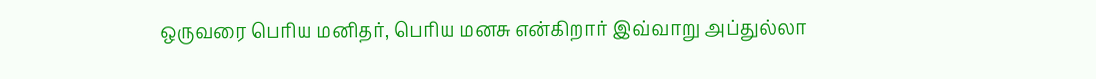ஒருவரை பெரிய மனிதர், பெரிய மனசு என்கிறார் இவ்வாறு அப்துல்லா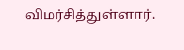விமர்சித்துள்ளார்.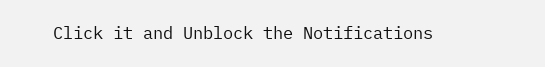Click it and Unblock the Notifications